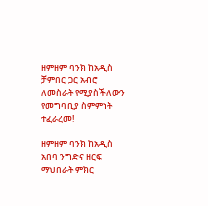ዘምዘም ባንክ ከአዲስ ቻምበር ጋር አብሮ ለመስራት የሚያስችለውን የመግባቢያ ስምምነት ተፈራረመ!

ዘምዘም ባንክ ከአዲስ አበባ ንግድና ዘርፍ ማህበራት ምክር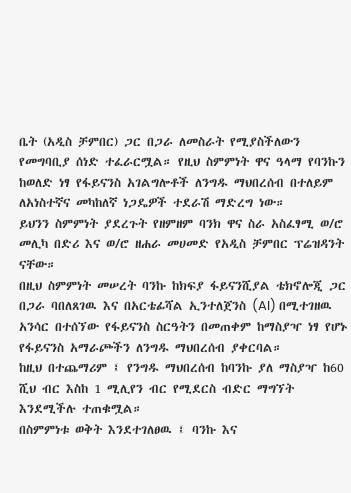ቤት (አዲስ ቻምበር) ጋር በጋራ ለመስራት የሚያስችለውን የመግባቢያ ሰነድ ተፈራርሟል። የዚህ ስምምነት ዋና ዓላማ የባንኩን ከወለድ ነፃ የፋይናንስ አገልግሎቶች ለንግዱ ማህበረሰብ በተለይም ለአነስተኛና መካከለኛ ነጋዴዎች ተደራሽ ማድረግ ነው።
ይህንን ስምምነት ያደረጉት የዘምዘም ባንክ ዋና ስራ አስፈፃሚ ወ/ሮ መሊካ በድሪ እና ወ/ሮ ዘሐራ መሀመድ የአዲስ ቻምበር ፕሬዝዳንት ናቸው።
በዚህ ስምምነት መሠረት ባንኩ ከክፍያ ፋይናንሺያል ቴክኖሎጂ ጋር በጋራ ባበለጸገዉ እና በአርቴፊሻል ኢንተለጀንስ (AI) በሚተገዘዉ አንሳር በተሰኘው የፋይናንስ ስርዓትን በመጠቀም ከማስያዣ ነፃ የሆኑ የፋይናንስ አማራጮችን ለንግዱ ማህበረሰብ ያቀርባል።
ከዚህ በተጨማሪም ፤ የንግዱ ማህበረሰብ ከባንኩ ያለ ማስያዣ ከ60 ሺህ ብር እስከ 1 ሚሊየን ብር የሚደርስ ብድር ማግኘት እንደሚችሉ ተጠቁሟል።
በስምምነቱ ወቅት እንደተገለፀዉ ፤ ባንኩ እና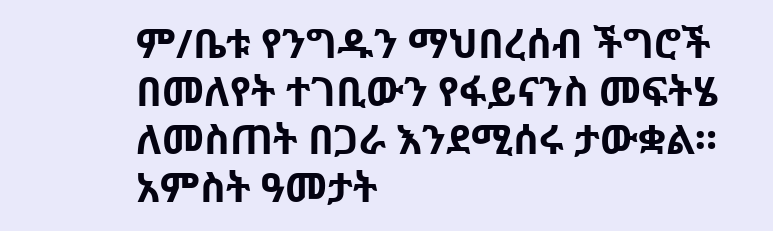ም/ቤቱ የንግዱን ማህበረሰብ ችግሮች በመለየት ተገቢውን የፋይናንስ መፍትሄ ለመስጠት በጋራ እንደሚሰሩ ታውቋል።
አምስት ዓመታት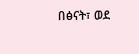በፅናት፣ ወደ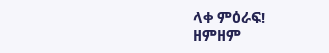ላቀ ምዕራፍ!
ዘምዘም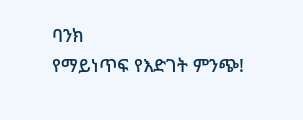ባንክ
የማይነጥፍ የእድገት ምንጭ!